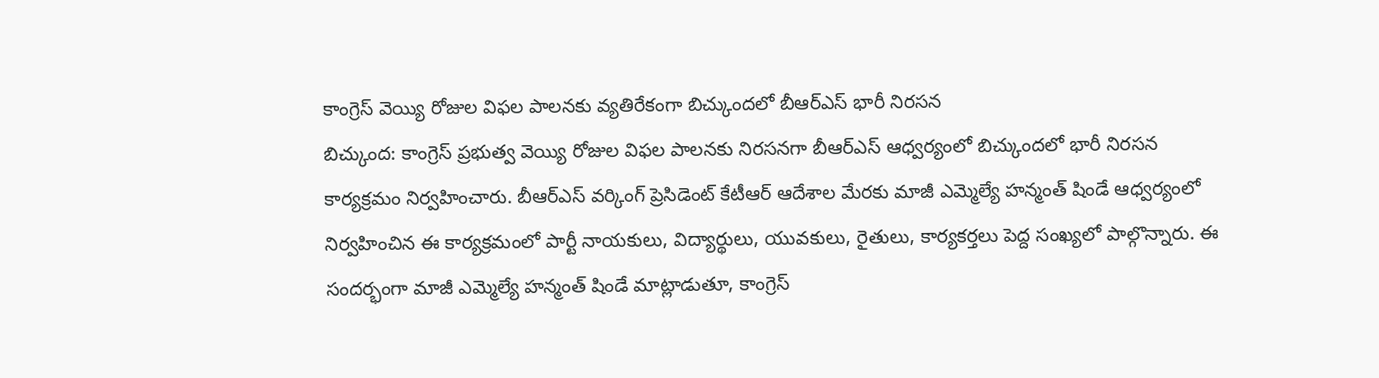కాంగ్రెస్ వెయ్యి రోజుల విఫల పాలనకు వ్యతిరేకంగా బిచ్కుందలో బీఆర్ఎస్ భారీ నిరసన
బిచ్కుంద: కాంగ్రెస్ ప్రభుత్వ వెయ్యి రోజుల విఫల పాలనకు నిరసనగా బీఆర్ఎస్ ఆధ్వర్యంలో బిచ్కుందలో భారీ నిరసన కార్యక్రమం నిర్వహించారు. బీఆర్ఎస్ వర్కింగ్ ప్రెసిడెంట్ కేటీఆర్ ఆదేశాల మేరకు మాజీ ఎమ్మెల్యే హన్మంత్ షిండే ఆధ్వర్యంలో నిర్వహించిన ఈ కార్యక్రమంలో పార్టీ నాయకులు, విద్యార్థులు, యువకులు, రైతులు, కార్యకర్తలు పెద్ద సంఖ్యలో పాల్గొన్నారు. ఈ సందర్భంగా మాజీ ఎమ్మెల్యే హన్మంత్ షిండే మాట్లాడుతూ, కాంగ్రెస్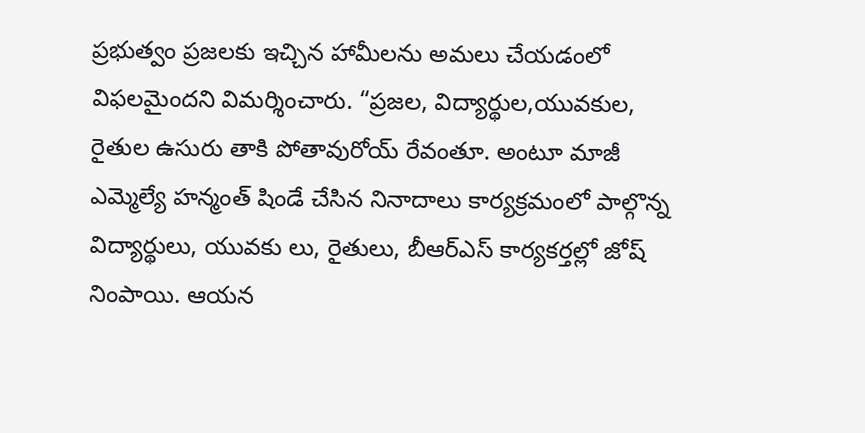ప్రభుత్వం ప్రజలకు ఇచ్చిన హామీలను అమలు చేయడంలో విఫలమైందని విమర్శించారు. “ప్రజల, విద్యార్థుల,యువకుల, రైతుల ఉసురు తాకి పోతావురోయ్ రేవంతూ. అంటూ మాజీ ఎమ్మెల్యే హన్మంత్ షిండే చేసిన నినాదాలు కార్యక్రమంలో పాల్గొన్న విద్యార్థులు, యువకు లు, రైతులు, బీఆర్ఎస్ కార్యకర్తల్లో జోష్ నింపాయి. ఆయన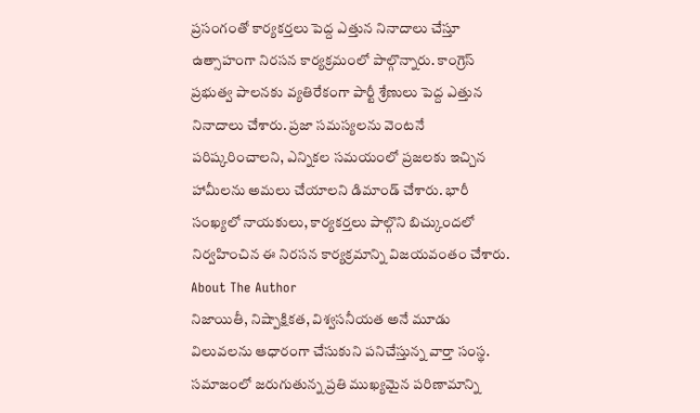ప్రసంగంతో కార్యకర్తలు పెద్ద ఎత్తున నినాదాలు చేస్తూ ఉత్సాహంగా నిరసన కార్యక్రమంలో పాల్గొన్నారు. కాంగ్రెస్ ప్రభుత్వ పాలనకు వ్యతిరేకంగా పార్టీ శ్రేణులు పెద్ద ఎత్తున నినాదాలు చేశారు. ప్రజా సమస్యలను వెంటనే పరిష్కరించాలని, ఎన్నికల సమయంలో ప్రజలకు ఇచ్చిన హామీలను అమలు చేయాలని డిమాండ్ చేశారు. భారీ సంఖ్యలో నాయకులు, కార్యకర్తలు పాల్గొని బిచ్కుందలో నిర్వహించిన ఈ నిరసన కార్యక్రమాన్ని విజయవంతం చేశారు.
About The Author
నిజాయితీ, నిష్పాక్షికత, విశ్వసనీయత అనే మూడు విలువలను ఆధారంగా చేసుకుని పనిచేస్తున్న వార్తా సంస్థ. సమాజంలో జరుగుతున్న ప్రతి ముఖ్యమైన పరిణామాన్ని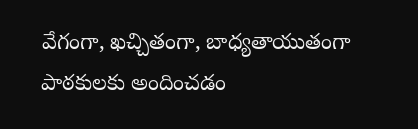వేగంగా, ఖచ్చితంగా, బాధ్యతాయుతంగా పాఠకులకు అందించడం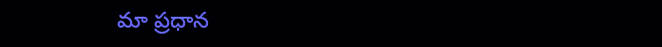మా ప్రధాన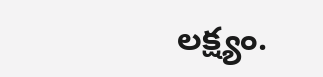లక్ష్యం.